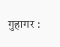गुहागर :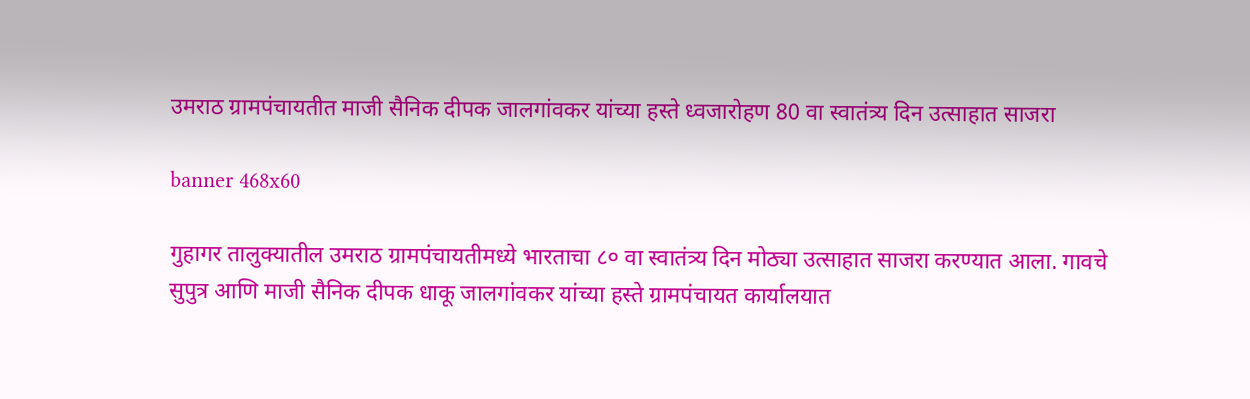उमराठ ग्रामपंचायतीत माजी सैनिक दीपक जालगांवकर यांच्या हस्ते ध्वजारोहण 80 वा स्वातंत्र्य दिन उत्साहात साजरा

banner 468x60

गुहागर तालुक्यातील उमराठ ग्रामपंचायतीमध्ये भारताचा ८० वा स्वातंत्र्य दिन मोठ्या उत्साहात साजरा करण्यात आला. गावचे सुपुत्र आणि माजी सैनिक दीपक धाकू जालगांवकर यांच्या हस्ते ग्रामपंचायत कार्यालयात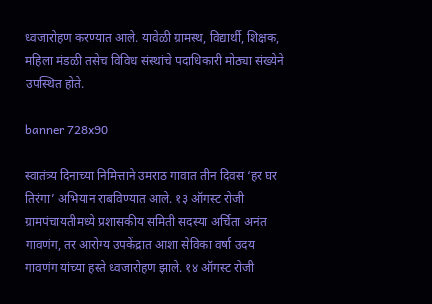ध्वजारोहण करण्यात आले. यावेळी ग्रामस्थ, विद्यार्थी, शिक्षक, महिला मंडळी तसेच विविध संस्थांचे पदाधिकारी मोठ्या संख्येने उपस्थित होते.

banner 728x90

स्वातंत्र्य दिनाच्या निमित्ताने उमराठ गावात तीन दिवस ‘हर घर तिरंगा’ अभियान राबविण्यात आले. १३ ऑगस्ट रोजी ग्रामपंचायतीमध्ये प्रशासकीय समिती सदस्या अर्चिता अनंत गावणंग, तर आरोग्य उपकेंद्रात आशा सेविका वर्षा उदय गावणंग यांच्या हस्ते ध्वजारोहण झाले. १४ ऑगस्ट रोजी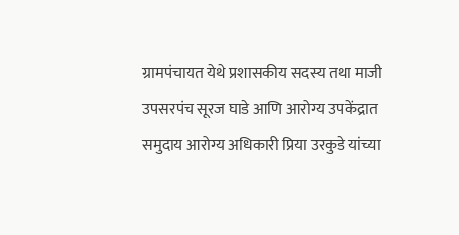ग्रामपंचायत येथे प्रशासकीय सदस्य तथा माजी उपसरपंच सूरज घाडे आणि आरोग्य उपकेंद्रात समुदाय आरोग्य अधिकारी प्रिया उरकुडे यांच्या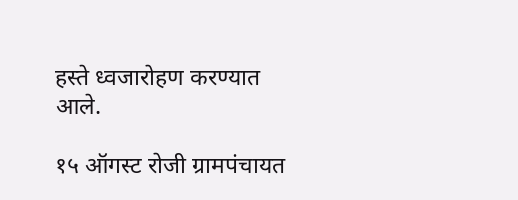हस्ते ध्वजारोहण करण्यात आले.

१५ ऑगस्ट रोजी ग्रामपंचायत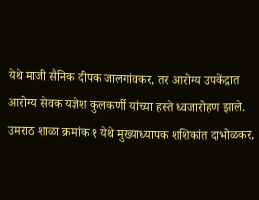येथे माजी सैनिक दीपक जालगांवकर, तर आरोग्य उपकेंद्रात आरोग्य सेवक यज्ञेश कुलकर्णी यांच्या हस्ते ध्वजारोहण झाले. उमराठ शाळा क्रमांक १ येथे मुख्याध्यापक शशिकांत दाभोळकर,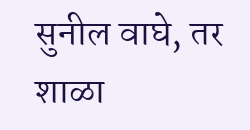सुनील वाघे, तर शाळा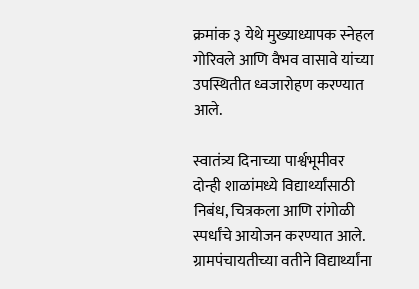क्रमांक ३ येथे मुख्याध्यापक स्नेहल गोरिवले आणि वैभव वासावे यांच्या उपस्थितीत ध्वजारोहण करण्यात आले.

स्वातंत्र्य दिनाच्या पार्श्वभूमीवर दोन्ही शाळांमध्ये विद्यार्थ्यांसाठी निबंध, चित्रकला आणि रांगोळी स्पर्धांचे आयोजन करण्यात आले. ग्रामपंचायतीच्या वतीने विद्यार्थ्यांना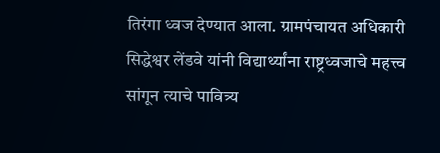तिरंगा ध्वज देण्यात आला. ग्रामपंचायत अधिकारी सिद्धेश्वर लेंडवे यांनी विद्यार्थ्यांना राष्ट्रध्वजाचे महत्त्व सांगून त्याचे पावित्र्य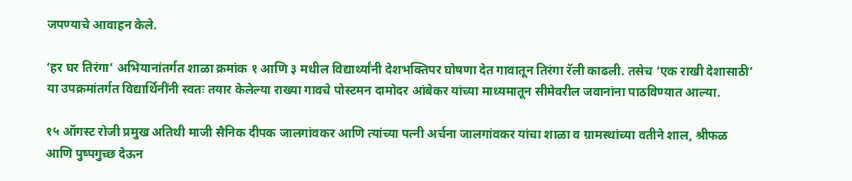जपण्याचे आवाहन केले.

‘हर घर तिरंगा’ अभियानांतर्गत शाळा क्रमांक १ आणि ३ मधील विद्यार्थ्यांनी देशभक्तिपर घोषणा देत गावातून तिरंगा रॅली काढली. तसेच ‘एक राखी देशासाठी’ या उपक्रमांतर्गत विद्यार्थिनींनी स्वतः तयार केलेल्या राख्या गावचे पोस्टमन दामोदर आंबेकर यांच्या माध्यमातून सीमेवरील जवानांना पाठविण्यात आल्या.

१५ ऑगस्ट रोजी प्रमुख अतिथी माजी सैनिक दीपक जालगांवकर आणि त्यांच्या पत्नी अर्चना जालगांवकर यांचा शाळा व ग्रामस्थांच्या वतीने शाल, श्रीफळ आणि पुष्पगुच्छ देऊन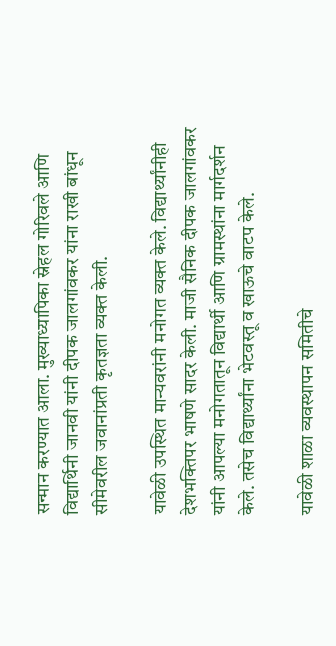सन्मान करण्यात आला. मुख्याध्यापिका स्नेहल गोरिवले आणि विद्यार्थिनी जानवी यांनी दीपक जालगांवकर यांना राखी बांधून सीमेवरील जवानांप्रती कृतज्ञता व्यक्त केली.

यावेळी उपस्थित मान्यवरांनी मनोगत व्यक्त केले. विद्यार्थ्यांनीही देशभक्तिपर भाषणे सादर केली. माजी सैनिक दीपक जालगांवकर यांनी आपल्या मनोगतातून विद्यार्थी आणि ग्रामस्थांना मार्गदर्शन केले. तसेच विद्यार्थ्यांना भेटवस्तू व खाऊचे वाटप केले.

यावेळी शाळा व्यवस्थापन समितीचे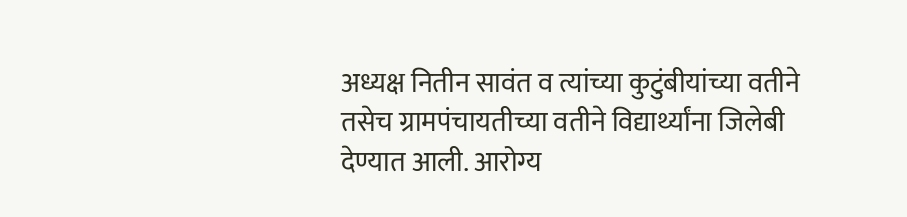अध्यक्ष नितीन सावंत व त्यांच्या कुटुंबीयांच्या वतीने तसेच ग्रामपंचायतीच्या वतीने विद्यार्थ्यांना जिलेबी देण्यात आली. आरोग्य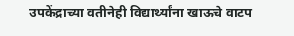उपकेंद्राच्या वतीनेही विद्यार्थ्यांना खाऊचे वाटप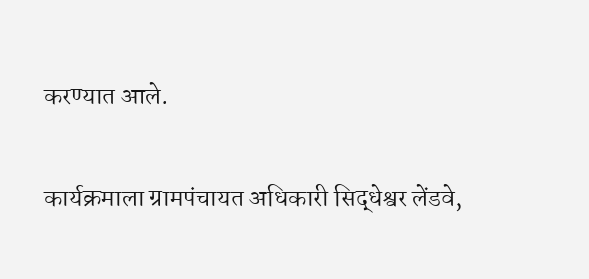करण्यात आले.

कार्यक्रमाला ग्रामपंचायत अधिकारी सिद्धेश्वर लेंडवे,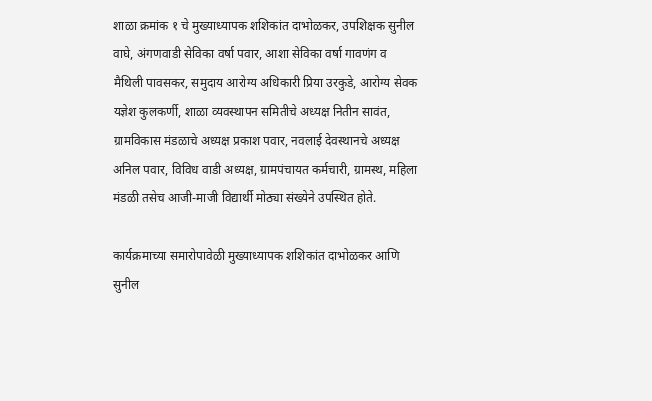शाळा क्रमांक १ चे मुख्याध्यापक शशिकांत दाभोळकर, उपशिक्षक सुनील वाघे, अंगणवाडी सेविका वर्षा पवार, आशा सेविका वर्षा गावणंग व मैथिली पावसकर, समुदाय आरोग्य अधिकारी प्रिया उरकुडे, आरोग्य सेवक यज्ञेश कुलकर्णी, शाळा व्यवस्थापन समितीचे अध्यक्ष नितीन सावंत, ग्रामविकास मंडळाचे अध्यक्ष प्रकाश पवार, नवलाई देवस्थानचे अध्यक्ष अनिल पवार, विविध वाडी अध्यक्ष, ग्रामपंचायत कर्मचारी, ग्रामस्थ, महिला मंडळी तसेच आजी-माजी विद्यार्थी मोठ्या संख्येने उपस्थित होते.

कार्यक्रमाच्या समारोपावेळी मुख्याध्यापक शशिकांत दाभोळकर आणि सुनील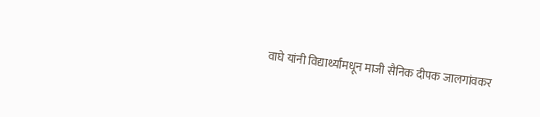वाघे यांनी विद्यार्थ्यांमधून माजी सैनिक दीपक जालगांवकर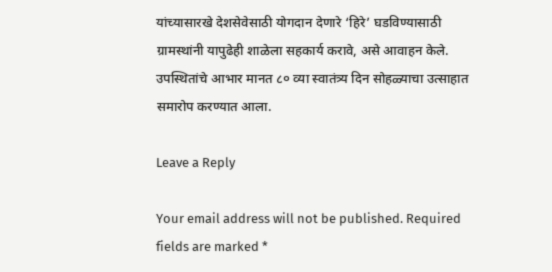यांच्यासारखे देशसेवेसाठी योगदान देणारे ‘हिरे’ घडविण्यासाठी ग्रामस्थांनी यापुढेही शाळेला सहकार्य करावे, असे आवाहन केले. उपस्थितांचे आभार मानत ८० व्या स्वातंत्र्य दिन सोहळ्याचा उत्साहात समारोप करण्यात आला.

Leave a Reply

Your email address will not be published. Required fields are marked *